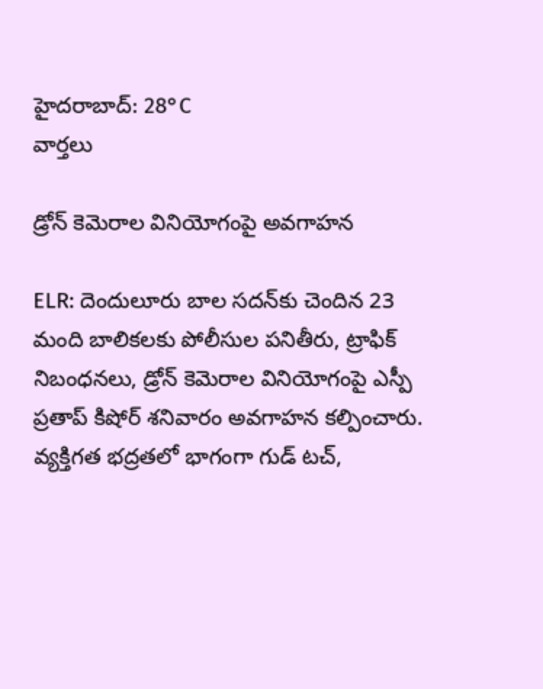హైదరాబాద్: 28°C
వార్తలు

డ్రోన్ కెమెరాల వినియోగంపై అవగాహన

ELR: దెందులూరు బాల సదన్‌కు చెందిన 23 మంది బాలికలకు పోలీసుల పనితీరు, ట్రాఫిక్ నిబంధనలు, డ్రోన్ కెమెరాల వినియోగంపై ఎస్పీ ప్రతాప్ కిషోర్ శనివారం అవగాహన కల్పించారు. వ్యక్తిగత భద్రతలో భాగంగా గుడ్ టచ్,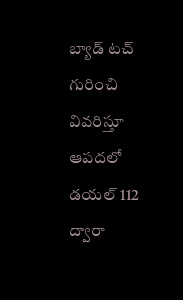బ్యాడ్ టచ్ గురించి వివరిస్తూ ఆపదలో డయల్ 112 ద్వారా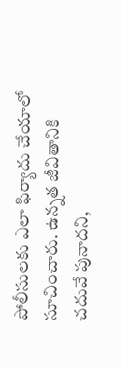పోలీసులకు ఎలా ఫిర్యాదు చేయాలో సూచించారు. ఉన్నత జీవితానికి చదువే పునాదని,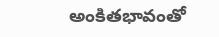అంకితభావంతో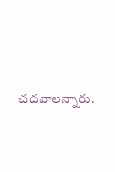చదవాలన్నారు.